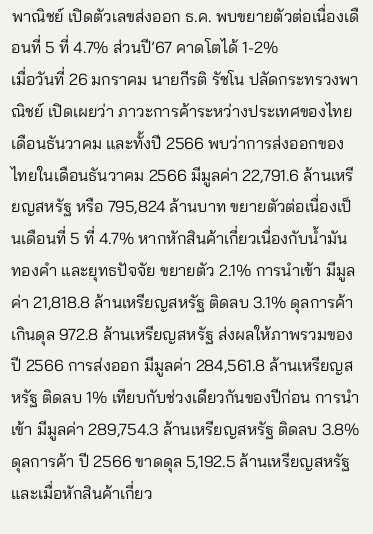พาณิชย์ เปิดตัวเลขส่งออก ธ.ค. พบขยายตัวต่อเนื่องเดือนที่ 5 ที่ 4.7% ส่วนปี’67 คาดโตได้ 1-2%
เมื่อวันที่ 26 มกราคม นายกีรติ รัชโน ปลัดกระทรวงพาณิชย์ เปิดเผยว่า ภาวะการค้าระหว่างประเทศของไทย เดือนธันวาคม และทั้งปี 2566 พบว่าการส่งออกของไทยในเดือนธันวาคม 2566 มีมูลค่า 22,791.6 ล้านเหรียญสหรัฐ หรือ 795,824 ล้านบาท ขยายตัวต่อเนื่องเป็นเดือนที่ 5 ที่ 4.7% หากหักสินค้าเกี่ยวเนื่องกับน้ำมัน ทองคำ และยุทธปัจจัย ขยายตัว 2.1% การนำเข้า มีมูลค่า 21,818.8 ล้านเหรียญสหรัฐ ติดลบ 3.1% ดุลการค้า เกินดุล 972.8 ล้านเหรียญสหรัฐ ส่งผลให้ภาพรวมของปี 2566 การส่งออก มีมูลค่า 284,561.8 ล้านเหรียญสหรัฐ ติดลบ 1% เทียบกับช่วงเดียวกันของปีก่อน การนำเข้า มีมูลค่า 289,754.3 ล้านเหรียญสหรัฐ ติดลบ 3.8% ดุลการค้า ปี 2566 ขาดดุล 5,192.5 ล้านเหรียญสหรัฐ และเมื่อหักสินค้าเกี่ยว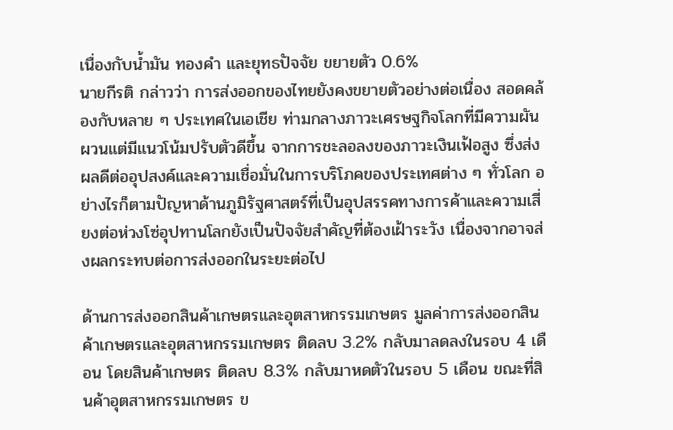เนื่องกับน้ำมัน ทองคำ และยุทธปัจจัย ขยายตัว 0.6%
นายกีรติ กล่าวว่า การส่งออกของไทยยังคงขยายตัวอย่างต่อเนื่อง สอดคล้องกับหลาย ๆ ประเทศในเอเชีย ท่ามกลางภาวะเศรษฐกิจโลกที่มีความผันผวนแต่มีแนวโน้มปรับตัวดีขึ้น จากการชะลอลงของภาวะเงินเฟ้อสูง ซึ่งส่งผลดีต่ออุปสงค์และความเชื่อมั่นในการบริโภคของประเทศต่าง ๆ ทั่วโลก อย่างไรก็ตามปัญหาด้านภูมิรัฐศาสตร์ที่เป็นอุปสรรคทางการค้าและความเสี่ยงต่อห่วงโซ่อุปทานโลกยังเป็นปัจจัยสำคัญที่ต้องเฝ้าระวัง เนื่องจากอาจส่งผลกระทบต่อการส่งออกในระยะต่อไป

ด้านการส่งออกสินค้าเกษตรและอุตสาหกรรมเกษตร มูลค่าการส่งออกสินค้าเกษตรและอุตสาหกรรมเกษตร ติดลบ 3.2% กลับมาลดลงในรอบ 4 เดือน โดยสินค้าเกษตร ติดลบ 8.3% กลับมาหดตัวในรอบ 5 เดือน ขณะที่สินค้าอุตสาหกรรมเกษตร ข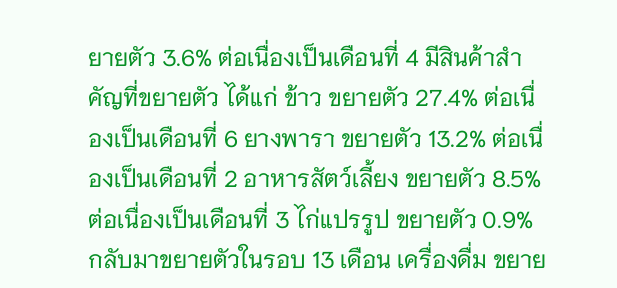ยายตัว 3.6% ต่อเนื่องเป็นเดือนที่ 4 มีสินค้าสำคัญที่ขยายตัว ได้แก่ ข้าว ขยายตัว 27.4% ต่อเนื่องเป็นเดือนที่ 6 ยางพารา ขยายตัว 13.2% ต่อเนื่องเป็นเดือนที่ 2 อาหารสัตว์เลี้ยง ขยายตัว 8.5% ต่อเนื่องเป็นเดือนที่ 3 ไก่แปรรูป ขยายตัว 0.9% กลับมาขยายตัวในรอบ 13 เดือน เครื่องดื่ม ขยาย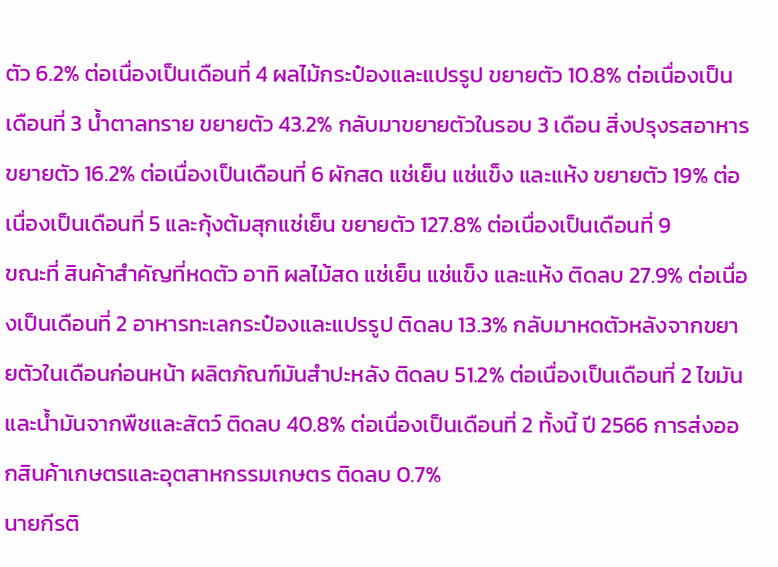ตัว 6.2% ต่อเนื่องเป็นเดือนที่ 4 ผลไม้กระป๋องและแปรรูป ขยายตัว 10.8% ต่อเนื่องเป็นเดือนที่ 3 น้ำตาลทราย ขยายตัว 43.2% กลับมาขยายตัวในรอบ 3 เดือน สิ่งปรุงรสอาหาร ขยายตัว 16.2% ต่อเนื่องเป็นเดือนที่ 6 ผักสด แช่เย็น แช่แข็ง และแห้ง ขยายตัว 19% ต่อเนื่องเป็นเดือนที่ 5 และกุ้งต้มสุกแช่เย็น ขยายตัว 127.8% ต่อเนื่องเป็นเดือนที่ 9
ขณะที่ สินค้าสำคัญที่หดตัว อาทิ ผลไม้สด แช่เย็น แช่แข็ง และแห้ง ติดลบ 27.9% ต่อเนื่องเป็นเดือนที่ 2 อาหารทะเลกระป๋องและแปรรูป ติดลบ 13.3% กลับมาหดตัวหลังจากขยายตัวในเดือนก่อนหน้า ผลิตภัณฑ์มันสำปะหลัง ติดลบ 51.2% ต่อเนื่องเป็นเดือนที่ 2 ไขมันและน้ำมันจากพืชและสัตว์ ติดลบ 40.8% ต่อเนื่องเป็นเดือนที่ 2 ทั้งนี้ ปี 2566 การส่งออกสินค้าเกษตรและอุตสาหกรรมเกษตร ติดลบ 0.7%
นายกีรติ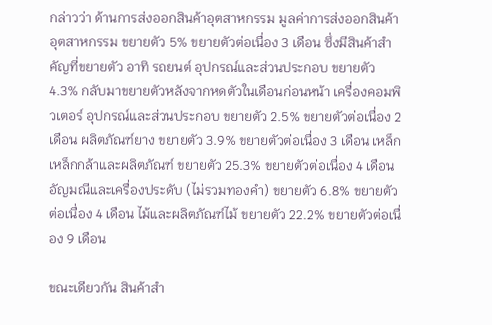กล่าวว่า ด้านการส่งออกสินค้าอุตสาหกรรม มูลค่าการส่งออกสินค้าอุตสาหกรรม ขยายตัว 5% ขยายตัวต่อเนื่อง 3 เดือน ซึ่งมีสินค้าสำคัญที่ขยายตัว อาทิ รถยนต์ อุปกรณ์และส่วนประกอบ ขยายตัว 4.3% กลับมาขยายตัวหลังจากหดตัวในเดือนก่อนหน้า เครื่องคอมพิวเตอร์ อุปกรณ์และส่วนประกอบ ขยายตัว 2.5% ขยายตัวต่อเนื่อง 2 เดือน ผลิตภัณฑ์ยาง ขยายตัว 3.9% ขยายตัวต่อเนื่อง 3 เดือน เหล็ก เหล็กกล้าและผลิตภัณฑ์ ขยายตัว 25.3% ขยายตัวต่อเนื่อง 4 เดือน อัญมณีและเครื่องประดับ (ไม่รวมทองคำ) ขยายตัว 6.8% ขยายตัวต่อเนื่อง 4 เดือน ไม้และผลิตภัณฑ์ไม้ ขยายตัว 22.2% ขยายตัวต่อเนื่อง 9 เดือน

ขณะเดียวกัน สินค้าสำ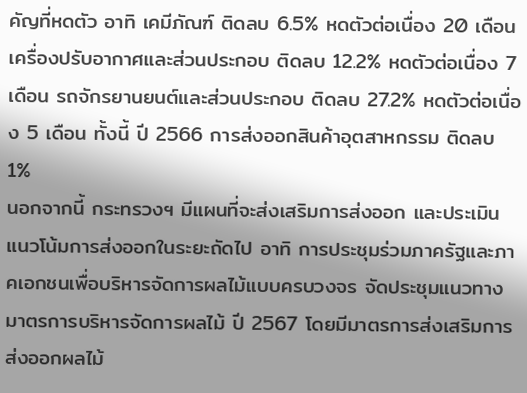คัญที่หดตัว อาทิ เคมีภัณฑ์ ติดลบ 6.5% หดตัวต่อเนื่อง 20 เดือน เครื่องปรับอากาศและส่วนประกอบ ติดลบ 12.2% หดตัวต่อเนื่อง 7 เดือน รถจักรยานยนต์และส่วนประกอบ ติดลบ 27.2% หดตัวต่อเนื่อง 5 เดือน ทั้งนี้ ปี 2566 การส่งออกสินค้าอุตสาหกรรม ติดลบ 1%
นอกจากนี้ กระทรวงฯ มีแผนที่จะส่งเสริมการส่งออก และประเมินแนวโน้มการส่งออกในระยะถัดไป อาทิ การประชุมร่วมภาครัฐและภาคเอกชนเพื่อบริหารจัดการผลไม้แบบครบวงจร จัดประชุมแนวทางมาตรการบริหารจัดการผลไม้ ปี 2567 โดยมีมาตรการส่งเสริมการส่งออกผลไม้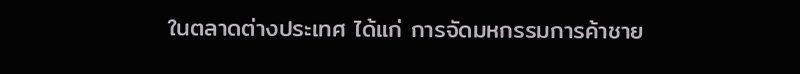ในตลาดต่างประเทศ ได้แก่ การจัดมหกรรมการค้าชาย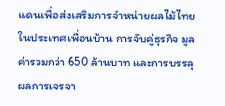แดนเพื่อส่งเสริมการจำหน่ายผลไม้ไทยในประเทศเพื่อนบ้าน การจับคู่ธุรกิจ มูลค่ารวมกว่า 650 ล้านบาท และการบรรลุผลการเจรจา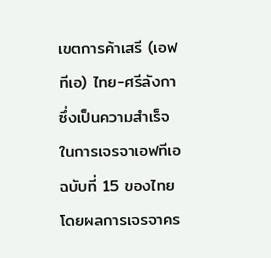เขตการค้าเสรี (เอฟทีเอ) ไทย-ศรีลังกา ซึ่งเป็นความสำเร็จในการเจรจาเอฟทีเอ ฉบับที่ 15 ของไทย โดยผลการเจรจาคร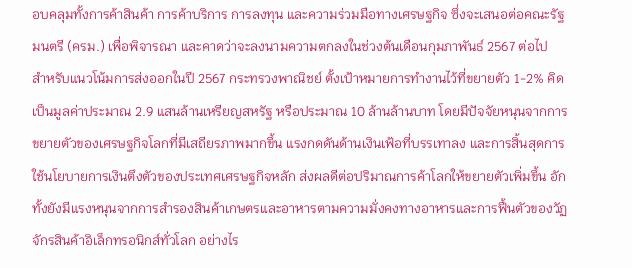อบคลุมทั้งการค้าสินค้า การค้าบริการ การลงทุน และความร่วมมือทางเศรษฐกิจ ซึ่งจะเสนอต่อคณะรัฐมนตรี (ครม.) เพื่อพิจารณา และคาดว่าจะลงนามความตกลงในช่วงต้นเดือนกุมภาพันธ์ 2567 ต่อไป
สำหรับแนวโน้มการส่งออกในปี 2567 กระทรวงพาณิชย์ ตั้งเป้าหมายการทำงานไว้ที่ขยายตัว 1-2% คิดเป็นมูลค่าประมาณ 2.9 แสนล้านเหรียญสหรัฐ หรือประมาณ 10 ล้านล้านบาท โดยมีปัจจัยหนุนจากการขยายตัวของเศรษฐกิจโลกที่มีเสถียรภาพมากขึ้น แรงกดดันด้านเงินเฟ้อที่บรรเทาลง และการสิ้นสุดการใช้นโยบายการเงินตึงตัวของประเทศเศรษฐกิจหลัก ส่งผลดีต่อปริมาณการค้าโลกให้ขยายตัวเพิ่มขึ้น อักทั้งยังมีแรงหนุนจากการสำรองสินค้าเกษตรและอาหารตามความมั่งคงทางอาหารและการฟื้นตัวของวัฏจักรสินค้าอิเล็กทรอนิกส์ทั่วโลก อย่างไร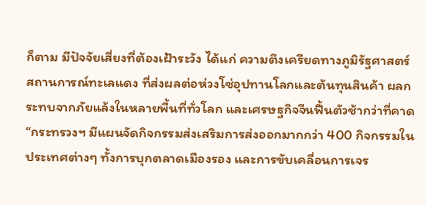ก็ตาม มีปัจจัยเสี่ยงที่ต้องเฝ้าระวัง ได้แก่ ความตึงเครียดทางภูมิรัฐศาสตร์ สถานการณ์ทะเลแดง ที่ส่งผลต่อห่วงโซ่อุปทานโลกและต้นทุนสินค้า ผลกระทบจากภัยแล้งในหลายพื้นที่ทั่วโลก และเศรษฐกิจจีนฟื้นตัวช้ากว่าที่คาด
“กระทรวงฯ มีแผนจัดกิจกรรมส่งเสริมการส่งออกมากกว่า 400 กิจกรรมในประเทศต่างๆ ทั้งการบุกตลาดเมืองรอง และการขับเคลื่อนการเจร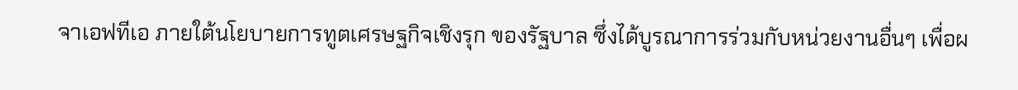จาเอฟทีเอ ภายใต้นโยบายการทูตเศรษฐกิจเชิงรุก ของรัฐบาล ซึ่งได้บูรณาการร่วมกับหน่วยงานอื่นๆ เพื่อผ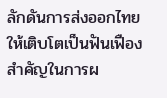ลักดันการส่งออกไทยให้เติบโตเป็นฟันเฟืองสำคัญในการผ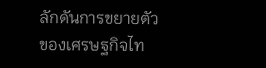ลักดันการขยายตัวของเศรษฐกิจไท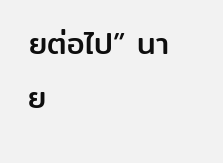ยต่อไป” นาย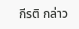กีรติ กล่าว